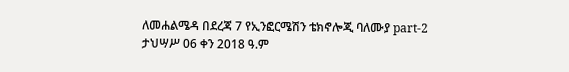ለመሐልሜዳ በደረጃ 7 የኢንፎርሜሽን ቴክኖሎጂ ባለሙያ part-2
ታህሣሥ 06 ቀን 2018 ዓ.ም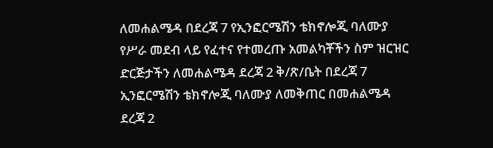ለመሐልሜዳ በደረጃ 7 የኢንፎርሜሽን ቴክኖሎጂ ባለሙያ የሥራ መደብ ላይ የፈተና የተመረጡ አመልካቾችን ስም ዝርዝር
ድርጅታችን ለመሐልሜዳ ደረጃ 2 ቅ/ጽ/ቤት በደረጃ 7 ኢንፎርሜሽን ቴክኖሎጂ ባለሙያ ለመቅጠር በመሐልሜዳ ደረጃ 2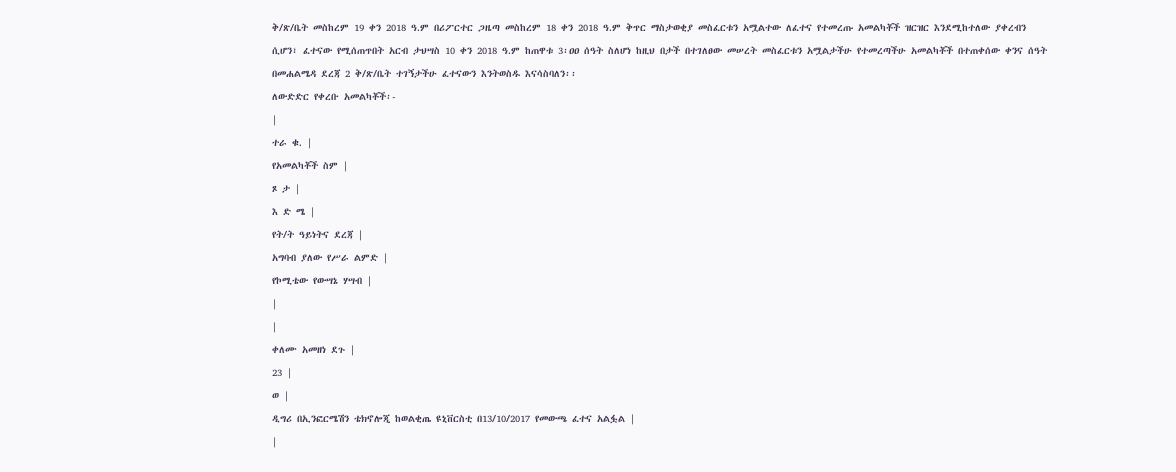ቅ/ጽ/ቤት መስከረም 19 ቀን 2018 ዓ.ም በሪፖርተር ጋዜጣ መስከረም 18 ቀን 2018 ዓ.ም ቅጥር ማስታወቂያ መስፈርቱን አሟልተው ለፈተና የተመረጡ አመልካቾች ዝርዝር እንደሚከተለው ያቀረብን ሲሆን፣ ፈተናው የሚሰጠጥበት አርብ ታህሣስ 10 ቀን 2018 ዓ.ም ከጠዋቱ 3፡ዐዐ ሰዓት ስለሆነ ከዚህ በታች በተገለፀው መሠረት መስፈርቱን አሟልታችሁ የተመረጣችሁ አመልካቾች በተጠቀሰው ቀንና ሰዓት በመሐልሜዳ ደረጃ 2 ቅ/ጽ/ቤት ተገኝታችሁ ፈተናውን እንትወስዱ እናሳስባለን፡፡
ለውድድር የቀረቡ አመልካቾች፡-
|
ተራ ቁ. |
የአመልካቾች ስም |
ጾ ታ |
እ ድ ሜ |
የት/ት ዓይነትና ደረጃ |
አግባብ ያለው የሥራ ልምድ |
የኮሚቴው የውሣኔ ሃሣብ |
|
|
ቀለሙ አመዘነ ደጉ |
23 |
ወ |
ዲግሪ በኢንፎርሜሽን ቴክኖሎጂ ከወልቂጤ ዩኒቨርስቲ በ13/10/2017 የመውጫ ፈተና አልፏል |
|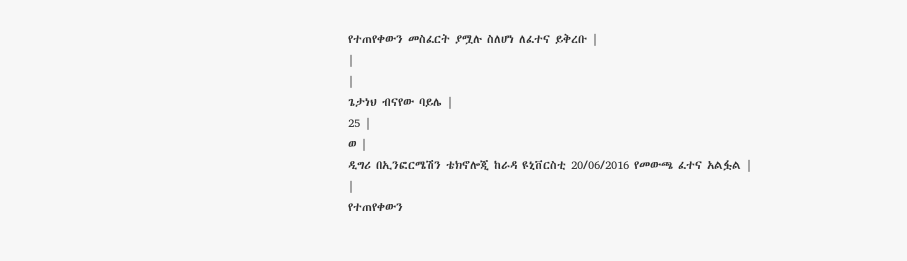የተጠየቀውን መስፈርት ያሟሉ ስለሆነ ለፈተና ይቅረቡ |
|
|
ጌታነህ ብናየው ባይሌ |
25 |
ወ |
ዲግሪ በኢንፎርሜሽን ቴክኖሎጂ ከራዳ ዩኒቨርስቲ 20/06/2016 የመውጫ ፈተና አልፏል |
|
የተጠየቀውን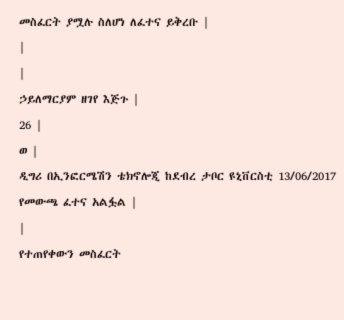መስፈርት ያሟሉ ስለሆነ ለፈተና ይቅረቡ |
|
|
ኃይለማርያም ዘገየ እጅጉ |
26 |
ወ |
ዲግሪ በኢንፎርሜሽን ቴክኖሎጂ ከደብረ ታቦር ዩኒቨርስቲ 13/06/2017 የመውጫ ፈተና አልፏል |
|
የተጠየቀውን መስፈርት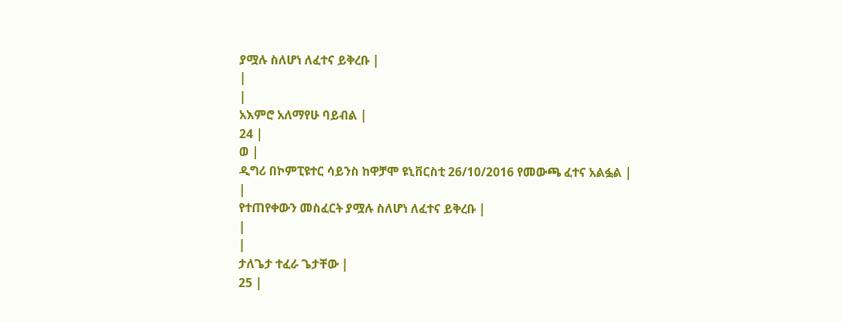ያሟሉ ስለሆነ ለፈተና ይቅረቡ |
|
|
አእምሮ አለማየሁ ባይብል |
24 |
ወ |
ዲግሪ በኮምፒዩተር ሳይንስ ከዋቻሞ ዩኒቨርስቲ 26/10/2016 የመውጫ ፈተና አልፏል |
|
የተጠየቀውን መስፈርት ያሟሉ ስለሆነ ለፈተና ይቅረቡ |
|
|
ታለጌታ ተፈራ ጌታቸው |
25 |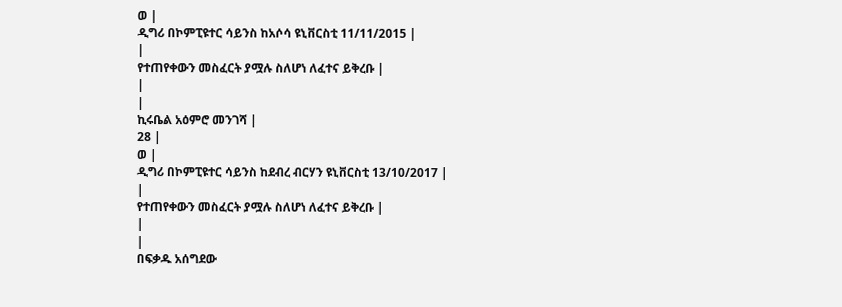ወ |
ዲግሪ በኮምፒዩተር ሳይንስ ከአሶሳ ዩኒቨርስቲ 11/11/2015 |
|
የተጠየቀውን መስፈርት ያሟሉ ስለሆነ ለፈተና ይቅረቡ |
|
|
ኪሩቤል አዕምሮ መንገሻ |
28 |
ወ |
ዲግሪ በኮምፒዩተር ሳይንስ ከደብረ ብርሃን ዩኒቨርስቲ 13/10/2017 |
|
የተጠየቀውን መስፈርት ያሟሉ ስለሆነ ለፈተና ይቅረቡ |
|
|
በፍቃዱ አሰግደው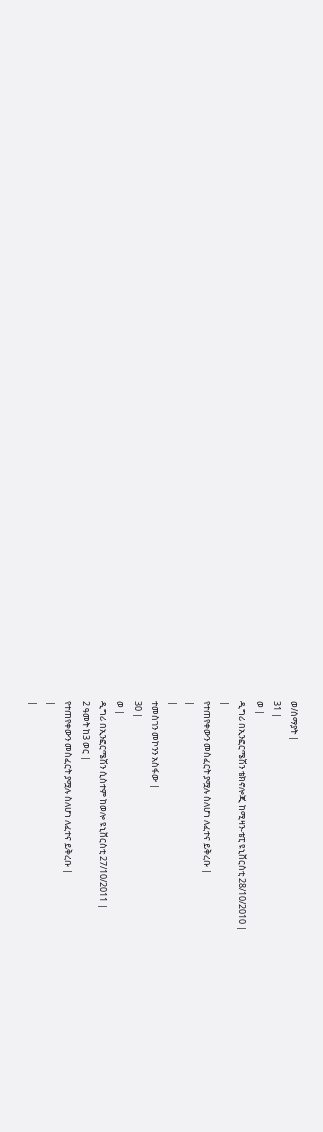ወ/ሰማያት |
31 |
ወ |
ዲግሪ በኢንፎርሜሽን ቴክኖሎጂ ከሚዛን-ቴፒ ዩኒቨርስቲ 28/10/2010 |
|
የተጠየቀውን መስፈርት ያሟሉ ስለሆነ ለፈተና ይቅረቡ |
|
|
ተመስገን መኮንን አስፋው |
30 |
ወ |
ዲግሪ በኢንፎርሜሽን ሲስተም ከወሎ ዩኒቨርስቲ 27/10/2011 |
2 ዓመት ከ3 ወር |
የተጠየቀውን መስፈርት ያሟሉ ስለሆነ ለፈተና ይቅረቡ |
|
|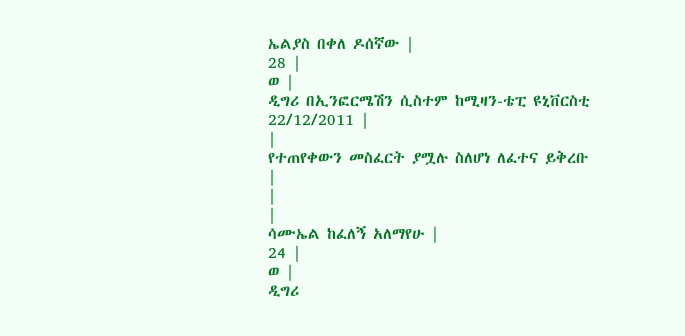ኤልያስ በቀለ ዶሰኛው |
28 |
ወ |
ዲግሪ በኢንፎርሜሽን ሲስተም ከሚዛን-ቴፒ ዩኒቨርስቲ 22/12/2011 |
|
የተጠየቀውን መስፈርት ያሟሉ ስለሆነ ለፈተና ይቅረቡ |
|
|
ሳሙኤል ከፈለኝ አለማየሁ |
24 |
ወ |
ዲግሪ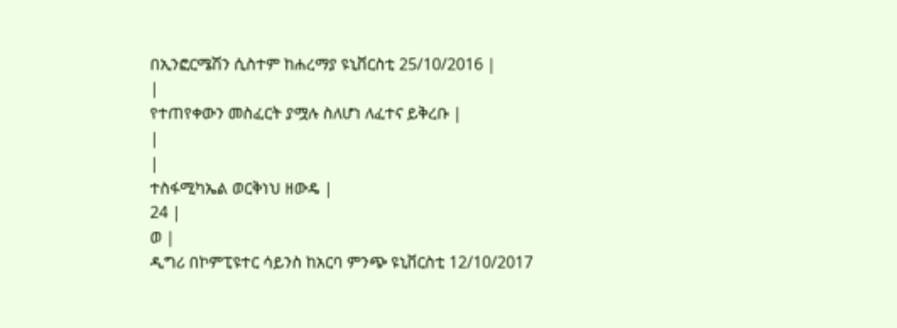በኢንፎርሜሽን ሲስተም ከሐረማያ ዩኒቨርስቲ 25/10/2016 |
|
የተጠየቀውን መስፈርት ያሟሉ ስለሆነ ለፈተና ይቅረቡ |
|
|
ተስፋሚካኤል ወርቅነህ ዘውዴ |
24 |
ወ |
ዲግሪ በኮምፒዩተር ሳይንስ ከአርባ ምንጭ ዩኒቨርስቲ 12/10/2017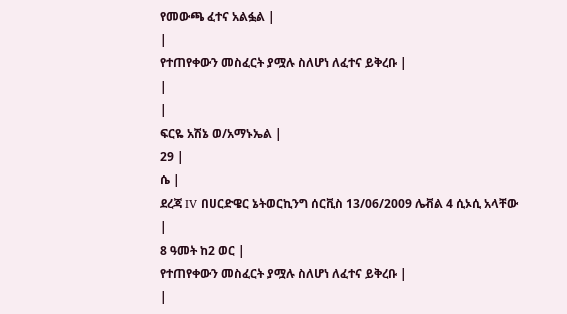የመውጫ ፈተና አልፏል |
|
የተጠየቀውን መስፈርት ያሟሉ ስለሆነ ለፈተና ይቅረቡ |
|
|
ፍርዬ አሽኔ ወ/አማኑኤል |
29 |
ሴ |
ደረጃ IV በሀርድዌር ኔትወርኪንግ ሰርቪስ 13/06/2009 ሌቭል 4 ሲኦሲ አላቸው |
8 ዓመት ከ2 ወር |
የተጠየቀውን መስፈርት ያሟሉ ስለሆነ ለፈተና ይቅረቡ |
|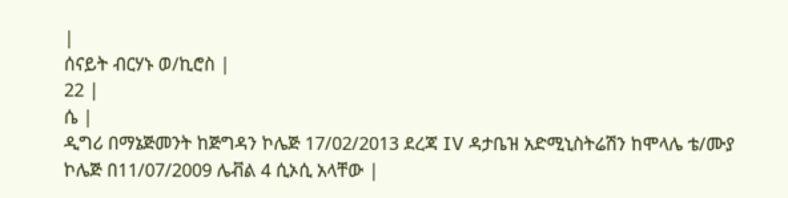|
ሰናይት ብርሃኑ ወ/ኪሮስ |
22 |
ሴ |
ዲግሪ በማኔጅመንት ከጅግዳን ኮሌጅ 17/02/2013 ደረጃ IV ዳታቤዝ አድሚኒስትሬሽን ከሞላሌ ቴ/ሙያ ኮሌጅ በ11/07/2009 ሌቭል 4 ሲኦሲ አላቸው |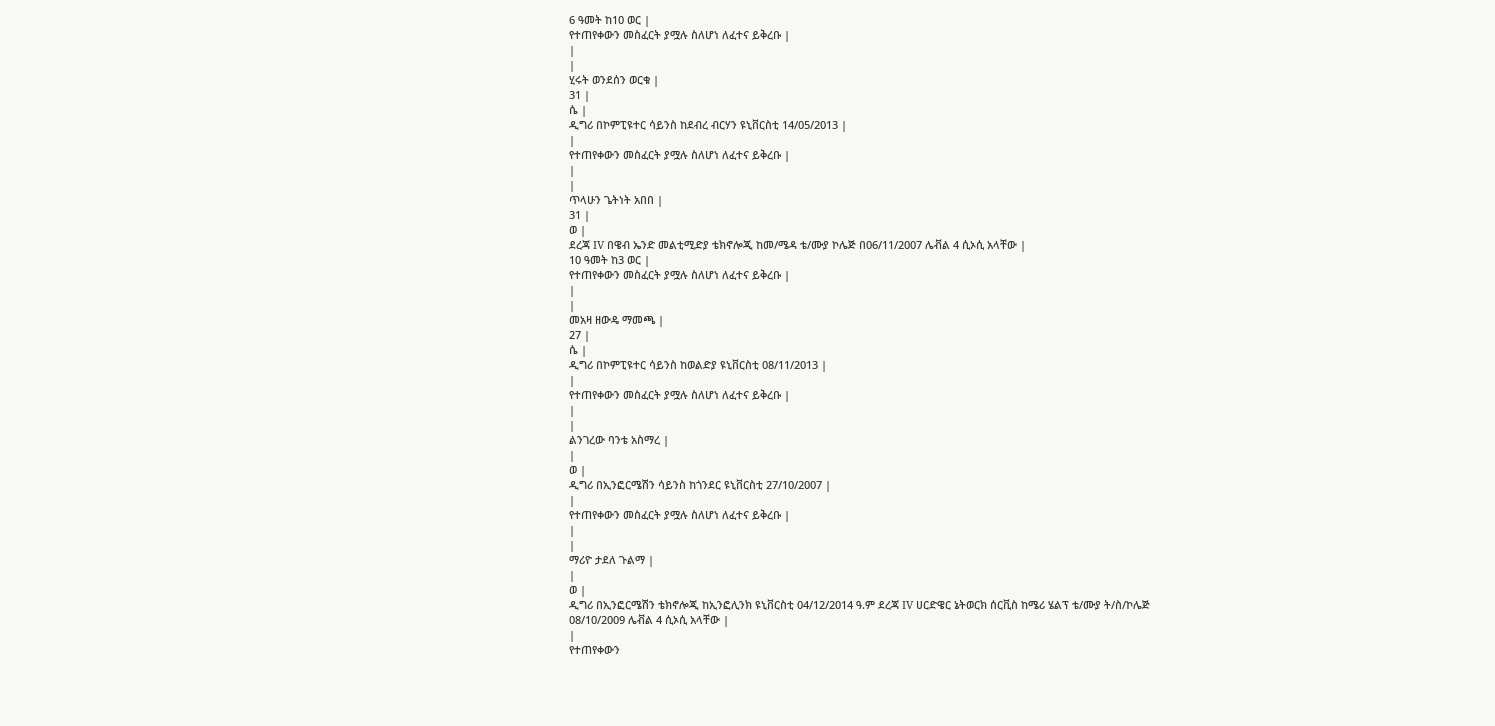6 ዓመት ከ10 ወር |
የተጠየቀውን መስፈርት ያሟሉ ስለሆነ ለፈተና ይቅረቡ |
|
|
ሂሩት ወንደሰን ወርቁ |
31 |
ሴ |
ዲግሪ በኮምፒዩተር ሳይንስ ከደብረ ብርሃን ዩኒቨርስቲ 14/05/2013 |
|
የተጠየቀውን መስፈርት ያሟሉ ስለሆነ ለፈተና ይቅረቡ |
|
|
ጥላሁን ጌትነት አበበ |
31 |
ወ |
ደረጃ IV በዌብ ኤንድ መልቲሚድያ ቴክኖሎጂ ከመ/ሜዳ ቴ/ሙያ ኮሌጅ በ06/11/2007 ሌቭል 4 ሲኦሲ አላቸው |
10 ዓመት ከ3 ወር |
የተጠየቀውን መስፈርት ያሟሉ ስለሆነ ለፈተና ይቅረቡ |
|
|
መአዛ ዘውዴ ማመጫ |
27 |
ሴ |
ዲግሪ በኮምፒዩተር ሳይንስ ከወልድያ ዩኒቨርስቲ 08/11/2013 |
|
የተጠየቀውን መስፈርት ያሟሉ ስለሆነ ለፈተና ይቅረቡ |
|
|
ልንገረው ባንቴ አስማረ |
|
ወ |
ዲግሪ በኢንፎርሜሽን ሳይንስ ከጎንደር ዩኒቨርስቲ 27/10/2007 |
|
የተጠየቀውን መስፈርት ያሟሉ ስለሆነ ለፈተና ይቅረቡ |
|
|
ማሪዮ ታደለ ጉልማ |
|
ወ |
ዲግሪ በኢንፎርሜሽን ቴክኖሎጂ ከኢንፎሊንክ ዩኒቨርስቲ 04/12/2014 ዓ.ም ደረጃ IV ሀርድዌር ኔትወርክ ሰርቪስ ከሜሪ ሄልፕ ቴ/ሙያ ት/ስ/ኮሌጅ 08/10/2009 ሌቭል 4 ሲኦሲ አላቸው |
|
የተጠየቀውን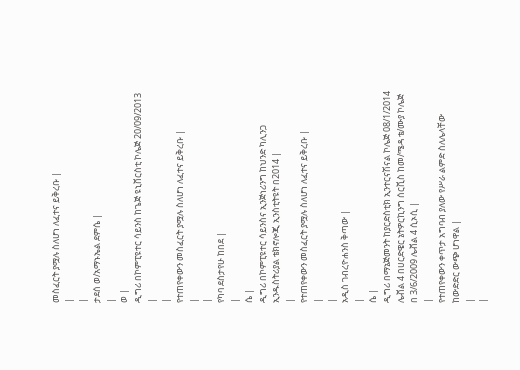መስፈርት ያሟሉ ስለሆነ ለፈተና ይቅረቡ |
|
|
ታደሰ ወ/አማኑኤል ደምሴ |
|
ወ |
ዲግሪ በኮምፒዩተር ሳይንስ ከጌጅ ዩኒቨርስቲ ኮሌጅ 20/09/2013 |
|
የተጠየቀውን መስፈርት ያሟሉ ስለሆነ ለፈተና ይቅረቡ |
|
|
የካባ ደስታየሁ ከበደ |
|
ሴ |
ዲግሪ በኮምፒዩተር ሳይንስና ኢንጅነሪንግ ከህንድ ካሊንጋ ኢንዱስትሪያል ቴክኖሎጂ ኢንስቲትዩት በ2014 |
|
የተጠየቀውን መስፈርት ያሟሉ ስለሆነ ለፈተና ይቅረቡ |
|
|
አዲስ ገብረዮሐንስ ቅጣው |
|
ሴ |
ዲግሪ በማኔጅመንት ከያርድስቲክ ኢንተርናሽናል ኮሌጅ 08/1/2014 ሌቭል 4 በሀርድዌር ኔትዎርኪንግ ሰርቪስ ከመ/ሜዳ ቴ/ሙያ ኮሌጅ በ 3/6/2009 ሌቭል 4 ሲኦሲ |
|
የተጠየቀውን ቀጥታ አግባብ ያለው የሥራ ልምድ ስለሌላቸው ከውድድር ውጭ ሆነዋል |
|
|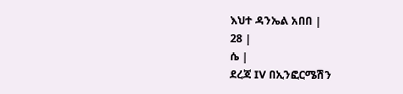እህተ ዳንኤል አበበ |
28 |
ሴ |
ደረጃ IV በኢንፎርሜሽን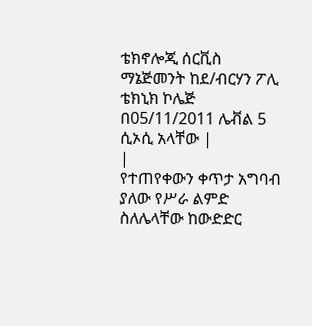ቴክኖሎጂ ሰርቪስ ማኔጅመንት ከደ/ብርሃን ፖሊ ቴክኒክ ኮሌጅ በ05/11/2011 ሌቭል 5 ሲኦሲ አላቸው |
|
የተጠየቀውን ቀጥታ አግባብ ያለው የሥራ ልምድ ስለሌላቸው ከውድድር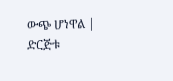ውጭ ሆነዋል |
ድርጅቱ